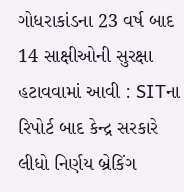ગોધરાકાંડના 23 વર્ષ બાદ 14 સાક્ષીઓની સુરક્ષા હટાવવામાં આવી : SITના રિપોર્ટ બાદ કેન્દ્ર સરકારે લીધો નિર્ણય બ્રેકિંગ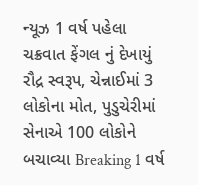ન્યૂઝ 1 વર્ષ પહેલા
ચક્રવાત ફેંગલ નું દેખાયું રૌદ્ર સ્વરૂપ, ચેન્નાઈમાં 3 લોકોના મોત, પુડુચેરીમાં સેનાએ 100 લોકોને બચાવ્યા Breaking 1 વર્ષ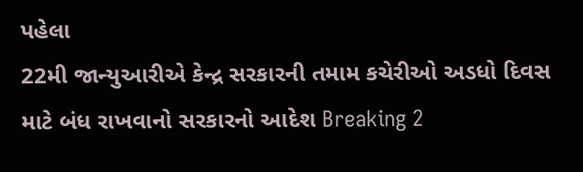પહેલા
22મી જાન્યુઆરીએ કેન્દ્ર સરકારની તમામ કચેરીઓ અડધો દિવસ માટે બંધ રાખવાનો સરકારનો આદેશ Breaking 2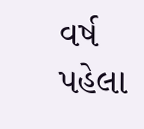વર્ષ પહેલા